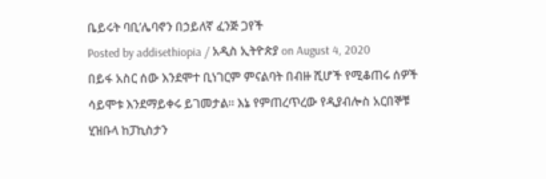ቤይሩት ባቢ’ሌባኖን በኃይለኛ ፈንጅ ጋየች
Posted by addisethiopia / አዲስ ኢትዮጵያ on August 4, 2020
በይፋ አስር ሰው እንደሞተ ቢነገርም ምናልባት በብዙ ሺሆች የሚቆጠሩ ሰዎች ሳይሞቱ እንደማይቀሩ ይገመታል። እኔ የምጠረጥረው የዲያብሎስ አርበኞቹ ሂዝቡላ ከፓኪስታን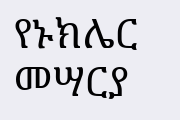የኑክሌር መሣርያ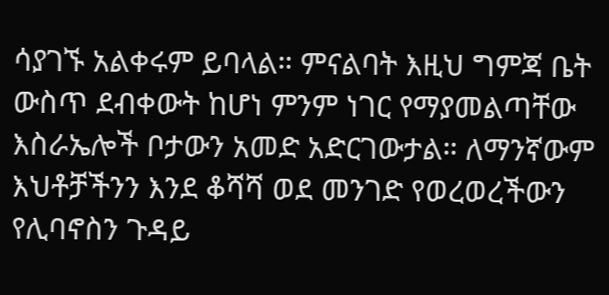ሳያገኙ አልቀሩም ይባላል። ምናልባት እዚህ ግምጃ ቤት ውስጥ ደብቀውት ከሆነ ምንም ነገር የማያመልጣቸው እስራኤሎች ቦታውን አመድ አድርገውታል። ለማንኛውም እህቶቻችንን እንደ ቆሻሻ ወደ መንገድ የወረወረችውን የሊባኖስን ጉዳይ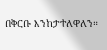በቅርቡ እንከታተለዋለን።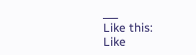___
Like this:
Like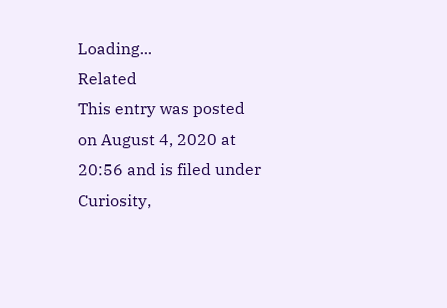Loading...
Related
This entry was posted on August 4, 2020 at 20:56 and is filed under Curiosity,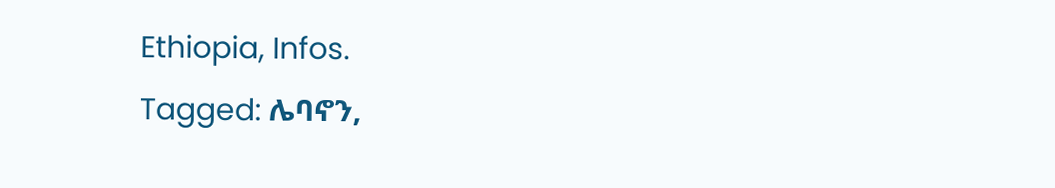Ethiopia, Infos.
Tagged: ሌባኖን,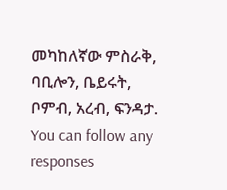መካከለኛው ምስራቅ, ባቢሎን, ቤይሩት, ቦምብ, አረብ, ፍንዳታ. You can follow any responses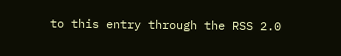to this entry through the RSS 2.0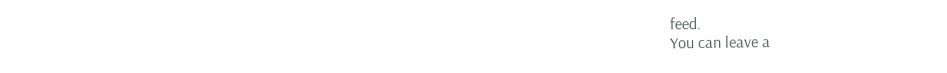feed.
You can leave a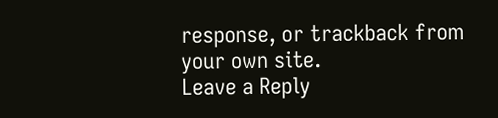response, or trackback from your own site.
Leave a Reply